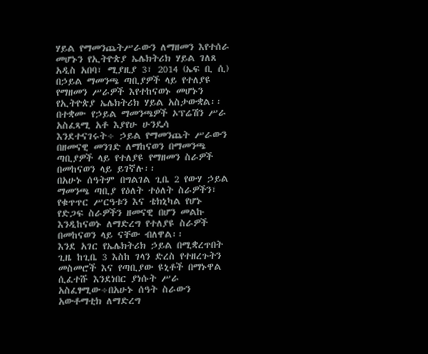ሃይል የማመንጨትሥራውን ለማዘመን እየተሰራ መሆኑን የኢትዮጵያ ኤሌክትሪክ ሃይል ገለጸ
አዲስ አበባ፣ ሚያዚያ 3፣ 2014 (ኤፍ ቢ ሲ) በኃይል ማመንጫ ጣቢያዎች ላይ የተለያዩ የማዘመን ሥራዎች እየተከናወኑ መሆኑን የኢትዮጵያ ኤሌክትሪክ ሃይል አስታውቋል፡፡
በተቋሙ የኃይል ማመንጫዎች ኦፕሬሽን ሥራ አስፈጻሚ አቶ እያየሁ ሁንዴሳ እንደተናገሩት÷ ኃይል የማመንጨት ሥራውን በዘመናዊ መንገድ ለማከናወን በማመንጫ ጣቢያዎች ላይ የተለያዩ የማዘመን ስራዎች በመከናወን ላይ ይገኛሉ፡፡
በአሁኑ ሰዓትም በግልገል ጊቤ 2 የውሃ ኃይል ማመንጫ ጣቢያ የዕለት ተዕለት ስራዎችን፣ የቁጥጥር ሥርዓቱን እና ቴክኒካል የሆኑ የድጋፍ ስራዎችን ዘመናዊ በሆን መልኩ እንዲከናወኑ ለማድረግ የተለያዩ ስራዎች በመከናወን ላይ ናቸው ብለዋል፡፡
እንደ አገር የኤሌክትሪክ ኃይል በሚቋረጥበት ጊዜ ከጊቤ 3 እስከ ገላን ድረስ የተዘረጉትን መስመሮች እና የጣቢያው ዩኒቶች በማኑዋል ሲፈተሹ እንደነበር ያነሱት ሥራ አስፈፃሚው÷በአሁኑ ሰዓት ስራውን አውቶማቲክ ለማድረግ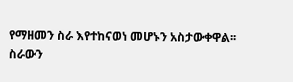የማዘመን ስራ እየተከናወነ መሆኑን አስታውቀዋል፡፡
ስራውን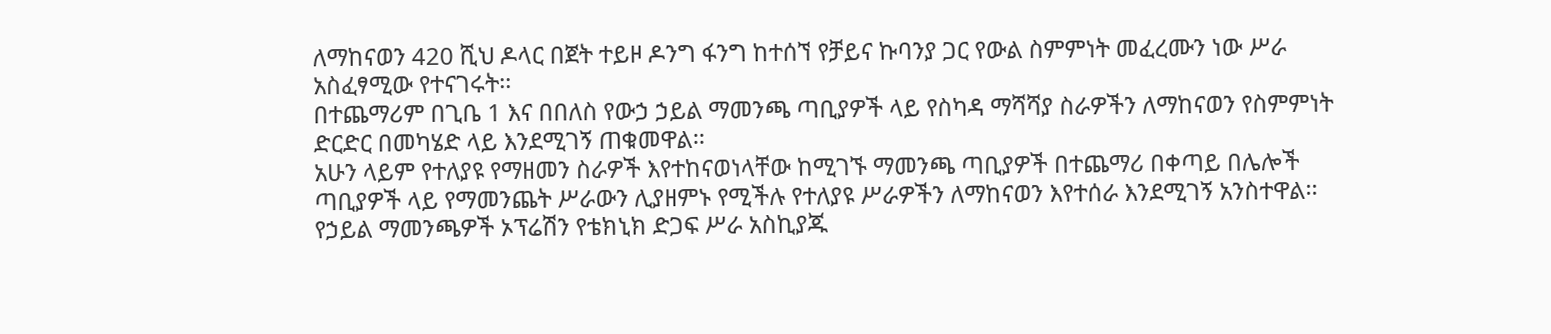ለማከናወን 420 ሺህ ዶላር በጀት ተይዞ ዶንግ ፋንግ ከተሰኘ የቻይና ኩባንያ ጋር የውል ስምምነት መፈረሙን ነው ሥራ አስፈፃሚው የተናገሩት፡፡
በተጨማሪም በጊቤ 1 እና በበለስ የውኃ ኃይል ማመንጫ ጣቢያዎች ላይ የስካዳ ማሻሻያ ስራዎችን ለማከናወን የስምምነት ድርድር በመካሄድ ላይ እንደሚገኝ ጠቁመዋል፡፡
አሁን ላይም የተለያዩ የማዘመን ስራዎች እየተከናወነላቸው ከሚገኙ ማመንጫ ጣቢያዎች በተጨማሪ በቀጣይ በሌሎች ጣቢያዎች ላይ የማመንጨት ሥራውን ሊያዘምኑ የሚችሉ የተለያዩ ሥራዎችን ለማከናወን እየተሰራ እንደሚገኝ አንስተዋል፡፡
የኃይል ማመንጫዎች ኦፕሬሽን የቴክኒክ ድጋፍ ሥራ አስኪያጁ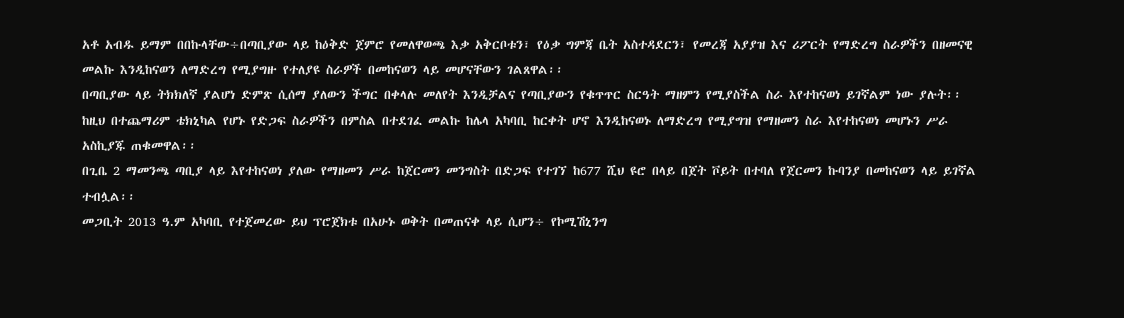አቶ አብዱ ይማም በበኩላቸው÷በጣቢያው ላይ ከዕቅድ ጀምሮ የመለዋወጫ እቃ አቅርቦቱን፣ የዕቃ ግምጃ ቤት አስተዳደርን፣ የመረጃ አያያዝ እና ሪፖርት የማድረግ ስራዎችን በዘመናዊ መልኩ እንዲከናወን ለማድረግ የሚያግዙ የተለያዩ ስራዎች በመከናወን ላይ መሆናቸውን ገልጸዋል፡፡
በጣቢያው ላይ ትክክለኛ ያልሆነ ድምጽ ሲሰማ ያለውን ችግር በቀላሉ መለየት እንዲቻልና የጣቢያውን የቁጥጥር ስርዓት ማዘምን የሚያስችል ስራ እየተከናወነ ይገኛልም ነው ያሉት፡፡
ከዚህ በተጨማሪም ቴክኒካል የሆኑ የድጋፍ ስራዎችን በምስል በተደገፈ መልኩ ከሌላ አካባቢ ከርቀት ሆኖ እንዲከናወኑ ለማድረግ የሚያግዝ የማዘመን ስራ እየተከናወነ መሆኑን ሥራ አስኪያጁ ጠቁመዋል፡፡
በጊቤ 2 ማመንጫ ጣቢያ ላይ እየተከናወነ ያለው የማዘመን ሥራ ከጀርመን መንግስት በድጋፍ የተገኘ ከ677 ሺህ ዩሮ በላይ በጀት ቮይት በተባለ የጀርመን ኩባንያ በመከናወን ላይ ይገኛል ተብሏል፡፡
መጋቢት 2013 ዓ.ም አካባቢ የተጀመረው ይህ ፕሮጀክቱ በአሁኑ ወቅት በመጠናቀ ላይ ሲሆን÷ የኮሚሽኒንግ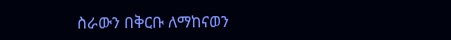ስራውን በቅርቡ ለማከናወን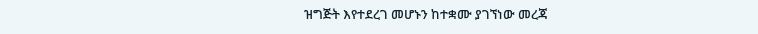ዝግጅት እየተደረገ መሆኑን ከተቋሙ ያገኘነው መረጃ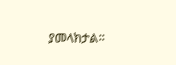ያመላክታል፡፡